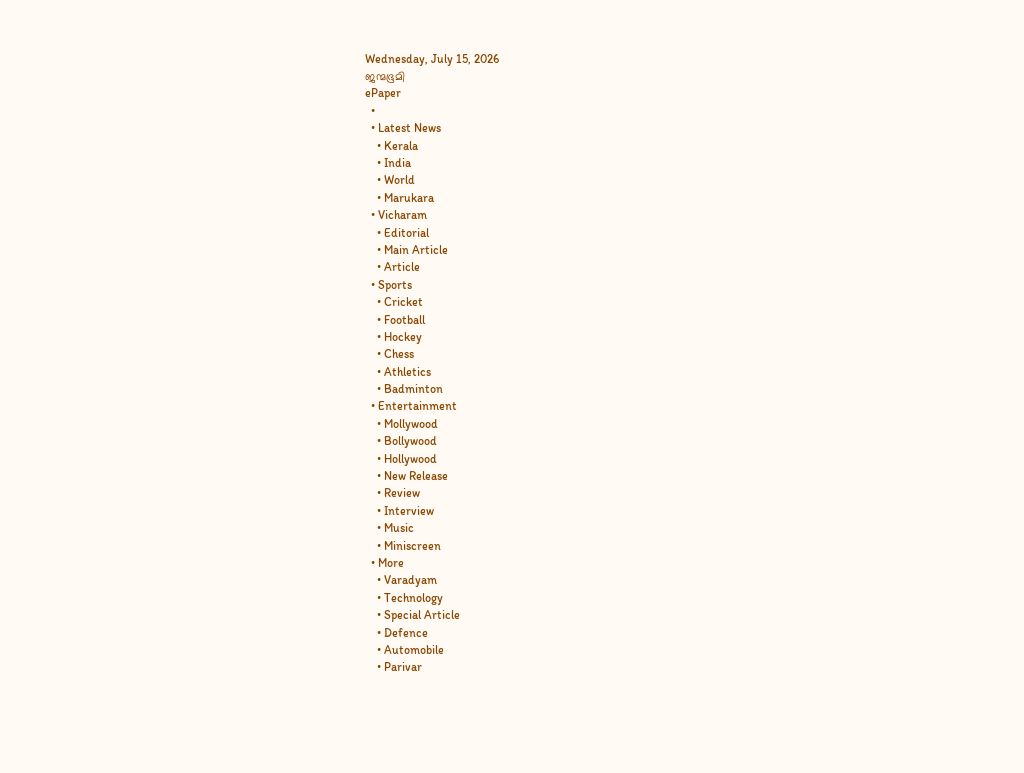Wednesday, July 15, 2026
ജന്മഭൂമി
ePaper
  •
  • Latest News
    • Kerala
    • India
    • World
    • Marukara
  • Vicharam
    • Editorial
    • Main Article
    • Article
  • Sports
    • Cricket
    • Football
    • Hockey
    • Chess
    • Athletics
    • Badminton
  • Entertainment
    • Mollywood
    • Bollywood
    • Hollywood
    • New Release
    • Review
    • Interview
    • Music
    • Miniscreen
  • More
    • Varadyam
    • Technology
    • Special Article
    • Defence
    • Automobile
    • Parivar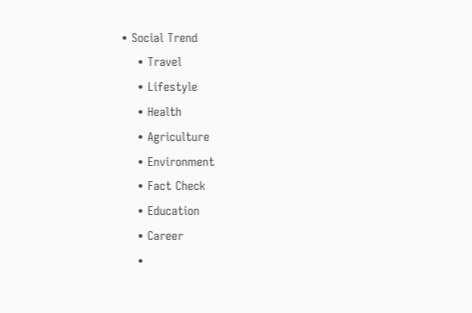• Social Trend
    • Travel
    • Lifestyle
    • Health
    • Agriculture
    • Environment
    • Fact Check
    • Education
    • Career
    •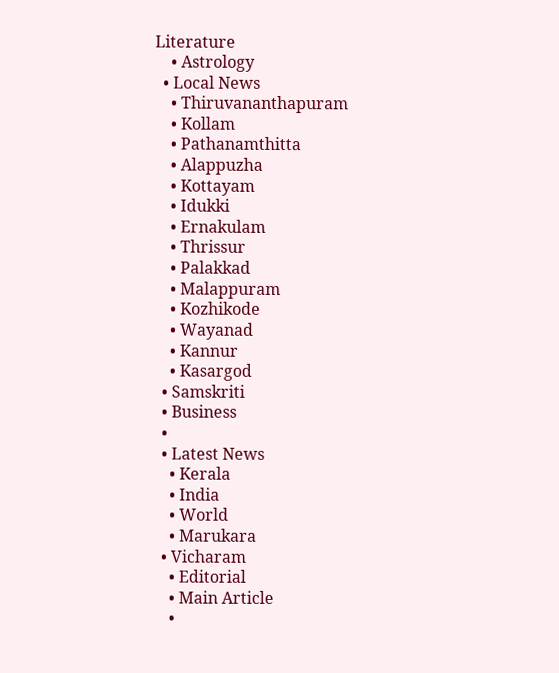Literature
    • Astrology
  • Local News
    • Thiruvananthapuram
    • Kollam
    • Pathanamthitta
    • Alappuzha
    • Kottayam
    • Idukki
    • Ernakulam
    • Thrissur
    • Palakkad
    • Malappuram
    • Kozhikode
    • Wayanad
    • Kannur
    • Kasargod
  • Samskriti
  • Business
  •
  • Latest News
    • Kerala
    • India
    • World
    • Marukara
  • Vicharam
    • Editorial
    • Main Article
    •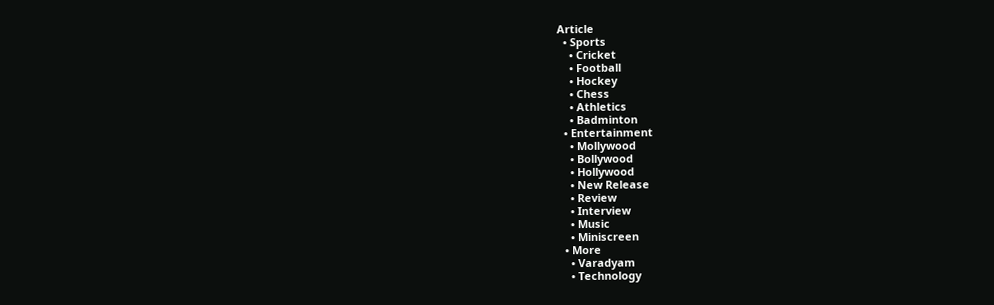Article
  • Sports
    • Cricket
    • Football
    • Hockey
    • Chess
    • Athletics
    • Badminton
  • Entertainment
    • Mollywood
    • Bollywood
    • Hollywood
    • New Release
    • Review
    • Interview
    • Music
    • Miniscreen
  • More
    • Varadyam
    • Technology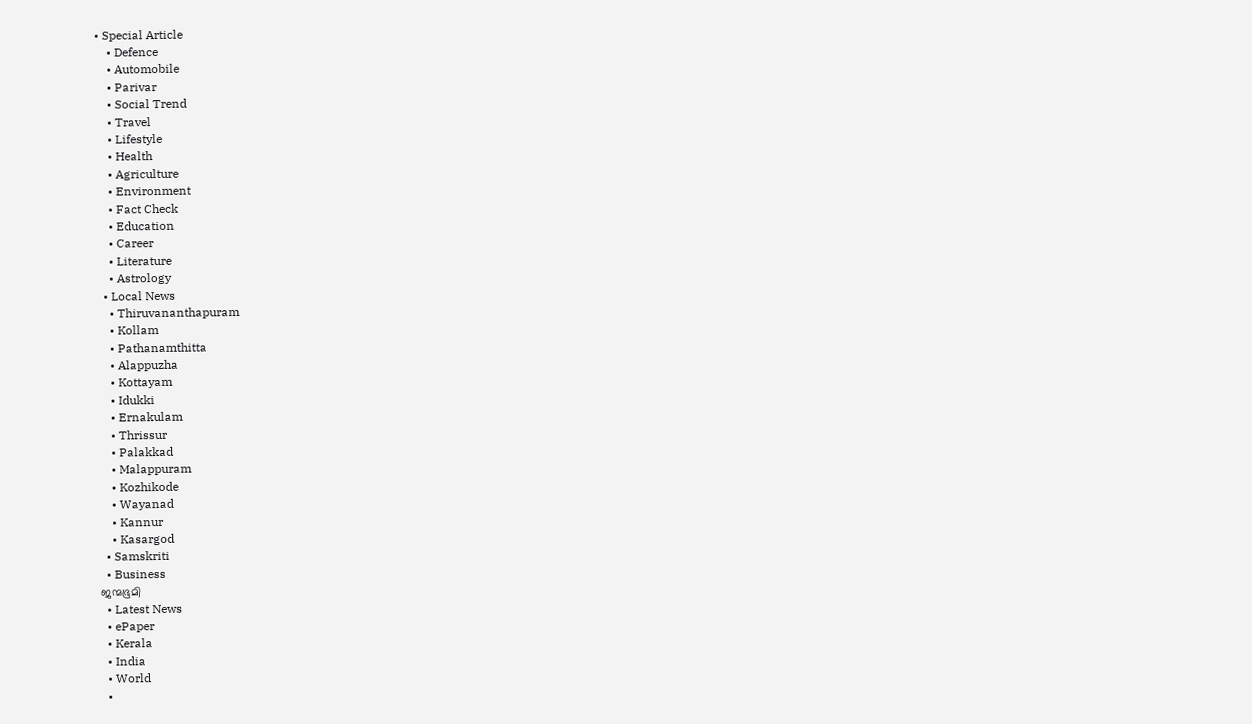• Special Article
    • Defence
    • Automobile
    • Parivar
    • Social Trend
    • Travel
    • Lifestyle
    • Health
    • Agriculture
    • Environment
    • Fact Check
    • Education
    • Career
    • Literature
    • Astrology
  • Local News
    • Thiruvananthapuram
    • Kollam
    • Pathanamthitta
    • Alappuzha
    • Kottayam
    • Idukki
    • Ernakulam
    • Thrissur
    • Palakkad
    • Malappuram
    • Kozhikode
    • Wayanad
    • Kannur
    • Kasargod
  • Samskriti
  • Business
ജന്മഭൂമി
  • Latest News
  • ePaper
  • Kerala
  • India
  • World
  •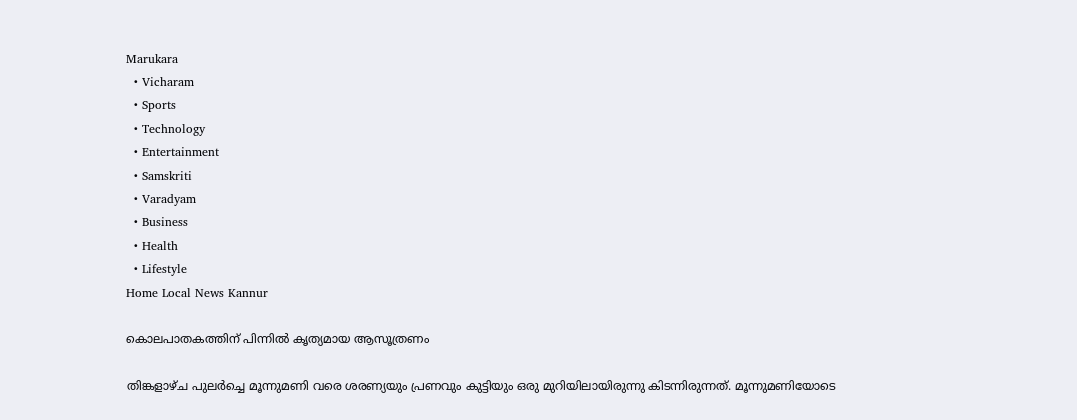Marukara
  • Vicharam
  • Sports
  • Technology
  • Entertainment
  • Samskriti
  • Varadyam
  • Business
  • Health
  • Lifestyle
Home Local News Kannur

കൊലപാതകത്തിന് പിന്നില്‍ കൃത്യമായ ആസൂത്രണം

തിങ്കളാഴ്ച പുലര്‍ച്ചെ മൂന്നുമണി വരെ ശരണ്യയും പ്രണവും കുട്ടിയും ഒരു മുറിയിലായിരുന്നു കിടന്നിരുന്നത്. മൂന്നുമണിയോടെ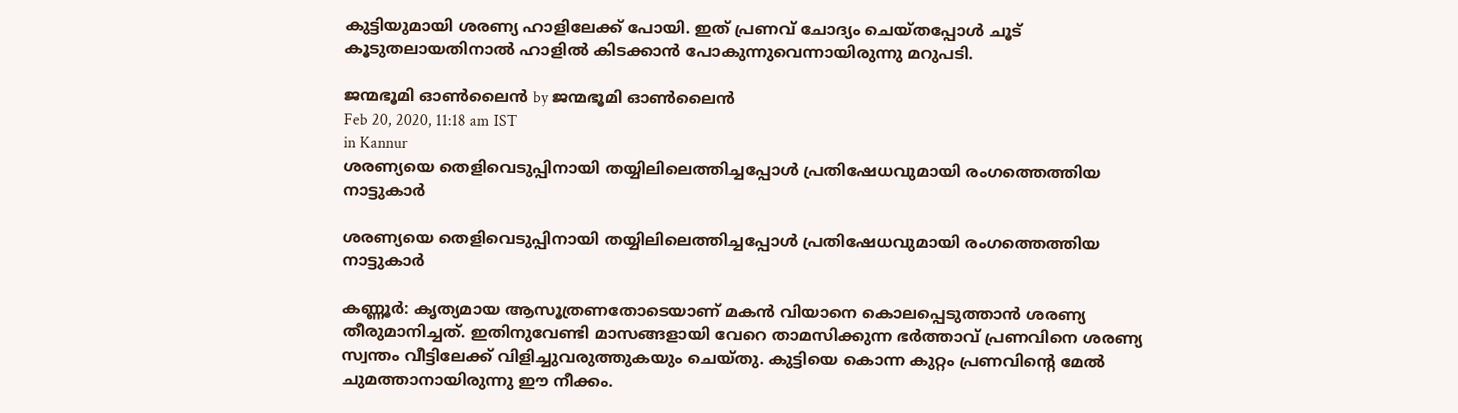കുട്ടിയുമായി ശരണ്യ ഹാളിലേക്ക് പോയി. ഇത് പ്രണവ് ചോദ്യം ചെയ്തപ്പോള്‍ ചൂട് കൂടുതലായതിനാല്‍ ഹാളില്‍ കിടക്കാന്‍ പോകുന്നുവെന്നായിരുന്നു മറുപടി.

ജന്മഭൂമി ഓണ്‍ലൈന്‍ by ജന്മഭൂമി ഓണ്‍ലൈന്‍
Feb 20, 2020, 11:18 am IST
in Kannur
ശരണ്യയെ തെളിവെടുപ്പിനായി തയ്യിലിലെത്തിച്ചപ്പോള്‍ പ്രതിഷേധവുമായി രംഗത്തെത്തിയ നാട്ടുകാര്‍

ശരണ്യയെ തെളിവെടുപ്പിനായി തയ്യിലിലെത്തിച്ചപ്പോള്‍ പ്രതിഷേധവുമായി രംഗത്തെത്തിയ നാട്ടുകാര്‍

കണ്ണൂർ: കൃത്യമായ ആസൂത്രണതോടെയാണ് മകന്‍ വിയാനെ കൊലപ്പെടുത്താന്‍ ശരണ്യ തീരുമാനിച്ചത്. ഇതിനുവേണ്ടി മാസങ്ങളായി വേറെ താമസിക്കുന്ന ഭര്‍ത്താവ് പ്രണവിനെ ശരണ്യ സ്വന്തം വീട്ടിലേക്ക് വിളിച്ചുവരുത്തുകയും ചെയ്തു. കുട്ടിയെ കൊന്ന കുറ്റം പ്രണവിന്റെ മേല്‍ ചുമത്താനായിരുന്നു ഈ നീക്കം.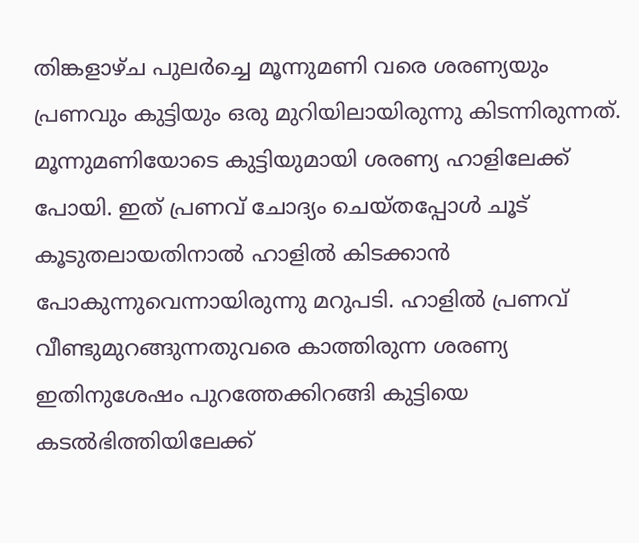തിങ്കളാഴ്ച പുലര്‍ച്ചെ മൂന്നുമണി വരെ ശരണ്യയും പ്രണവും കുട്ടിയും ഒരു മുറിയിലായിരുന്നു കിടന്നിരുന്നത്. മൂന്നുമണിയോടെ കുട്ടിയുമായി ശരണ്യ ഹാളിലേക്ക് പോയി. ഇത് പ്രണവ് ചോദ്യം ചെയ്തപ്പോള്‍ ചൂട് കൂടുതലായതിനാല്‍ ഹാളില്‍ കിടക്കാന്‍ പോകുന്നുവെന്നായിരുന്നു മറുപടി. ഹാളില്‍ പ്രണവ് വീണ്ടുമുറങ്ങുന്നതുവരെ കാത്തിരുന്ന ശരണ്യ ഇതിനുശേഷം പുറത്തേക്കിറങ്ങി കുട്ടിയെ കടല്‍ഭിത്തിയിലേക്ക്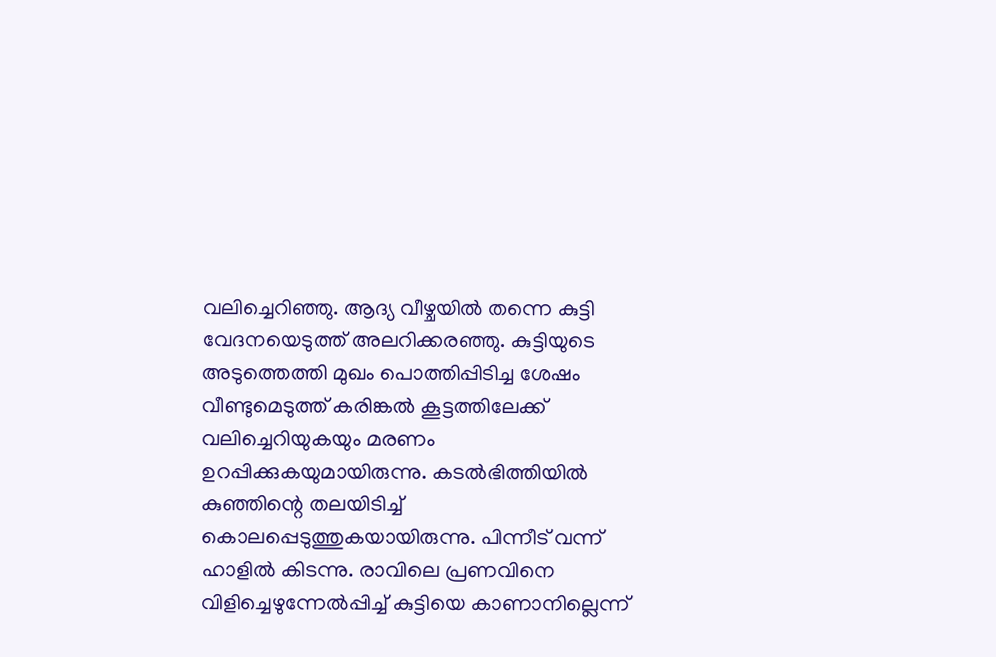വലിച്ചെറിഞ്ഞു. ആദ്യ വീഴ്ചയില്‍ തന്നെ കുട്ടി വേദനയെടുത്ത് അലറിക്കരഞ്ഞു. കുട്ടിയുടെ അടുത്തെത്തി മുഖം പൊത്തിപ്പിടിച്ച ശേഷം വീണ്ടുമെടുത്ത് കരിങ്കല്‍ കൂട്ടത്തിലേക്ക് വലിച്ചെറിയുകയും മരണം ഉറപ്പിക്കുകയുമായിരുന്നു. കടല്‍ഭിത്തിയില്‍ കുഞ്ഞിന്റെ തലയിടിച്ച് കൊലപ്പെടുത്തുകയായിരുന്നു. പിന്നീട് വന്ന് ഹാളില്‍ കിടന്നു. രാവിലെ പ്രണവിനെ വിളിച്ചെഴുന്നേല്‍പ്പിച്ച് കുട്ടിയെ കാണാനില്ലെന്ന്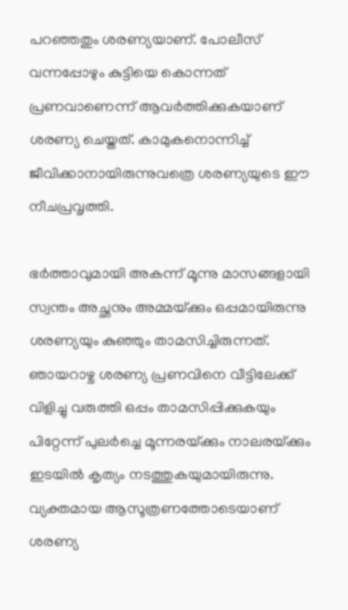പറഞ്ഞതും ശരണ്യയാണ്. പോലീസ് വന്നപ്പോഴും കുട്ടിയെ കൊന്നത് പ്രണവാണെന്ന് ആവര്‍ത്തിക്കുകയാണ് ശരണ്യ ചെയ്തത്. കാമുകനൊന്നിച്ച് ജീവിക്കാനായിരുന്നുവത്രെ ശരണ്യയുടെ ഈ നീചപ്രവൃത്തി.

ഭര്‍ത്താവുമായി അകന്ന് മൂന്നു മാസങ്ങളായി സ്വന്തം അച്ഛനും അമ്മയ്‌ക്കും ഒപ്പമായിരുന്നു ശരണ്യയും കുഞ്ഞും താമസിച്ചിരുന്നത്. ഞായറാഴ്ച ശരണ്യ പ്രണവിനെ വീട്ടിലേക്ക് വിളിച്ചു വരുത്തി ഒപ്പം താമസിപ്പിക്കുകയും പിറ്റേന്ന് പുലര്‍ച്ചെ മൂന്നരയ്‌ക്കും നാലരയ്‌ക്കും ഇടയില്‍ കൃത്യം നടത്തുകയുമായിരുന്നു. വ്യക്തമായ ആസൂത്രണത്തോടെയാണ് ശരണ്യ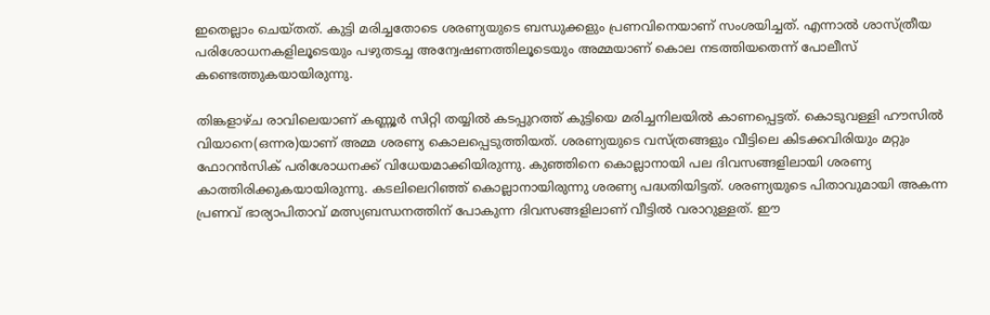ഇതെല്ലാം ചെയ്തത്. കുട്ടി മരിച്ചതോടെ ശരണ്യയുടെ ബന്ധുക്കളും പ്രണവിനെയാണ് സംശയിച്ചത്. എന്നാല്‍ ശാസ്ത്രീയ പരിശോധനകളിലൂടെയും പഴുതടച്ച അന്വേഷണത്തിലൂടെയും അമ്മയാണ് കൊല നടത്തിയതെന്ന് പോലീസ് കണ്ടെത്തുകയായിരുന്നു.

തിങ്കളാഴ്ച രാവിലെയാണ് കണ്ണൂര്‍ സിറ്റി തയ്യില്‍ കടപ്പുറത്ത് കുട്ടിയെ മരിച്ചനിലയില്‍ കാണപ്പെട്ടത്. കൊടുവള്ളി ഹൗസില്‍ വിയാനെ(ഒന്നര)യാണ് അമ്മ ശരണ്യ കൊലപ്പെടുത്തിയത്. ശരണ്യയുടെ വസ്ത്രങ്ങളും വീട്ടിലെ കിടക്കവിരിയും മറ്റും ഫോറന്‍സിക് പരിശോധനക്ക് വിധേയമാക്കിയിരുന്നു. കുഞ്ഞിനെ കൊല്ലാനായി പല ദിവസങ്ങളിലായി ശരണ്യ കാത്തിരിക്കുകയായിരുന്നു. കടലിലെറിഞ്ഞ് കൊല്ലാനായിരുന്നു ശരണ്യ പദ്ധതിയിട്ടത്. ശരണ്യയുടെ പിതാവുമായി അകന്ന പ്രണവ് ഭാര്യാപിതാവ് മത്സ്യബന്ധനത്തിന് പോകുന്ന ദിവസങ്ങളിലാണ് വീട്ടില്‍ വരാറുള്ളത്. ഈ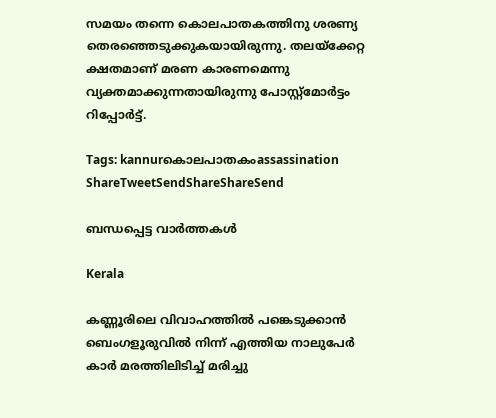സമയം തന്നെ കൊലപാതകത്തിനു ശരണ്യ തെരഞ്ഞെടുക്കുകയായിരുന്നു. തലയ്‌ക്കേറ്റ ക്ഷതമാണ് മരണ കാരണമെന്നു വ്യക്തമാക്കുന്നതായിരുന്നു പോസ്റ്റ്‌മോര്‍ട്ടം റിപ്പോര്‍ട്ട്.

Tags: kannurകൊലപാതകംassassination
ShareTweetSendShareShareSend

ബന്ധപ്പെട്ട വാര്‍ത്തകള്‍

Kerala

കണ്ണൂരിലെ വിവാഹത്തിൽ പങ്കെടുക്കാൻ ബെംഗളൂരുവിൽ നിന്ന് എത്തിയ നാലുപേർ കാർ മരത്തിലിടിച്ച് മരിച്ചു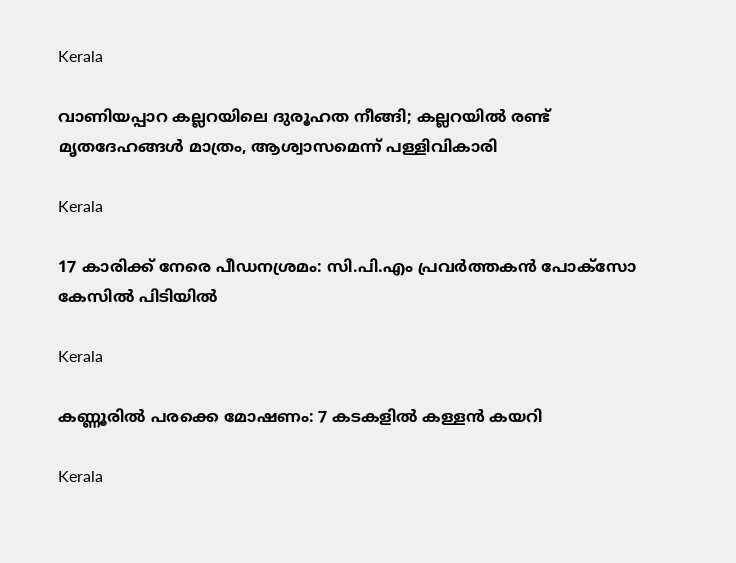Kerala

വാണിയപ്പാറ കല്ലറയിലെ ദുരൂഹത നീങ്ങി; കല്ലറയിൽ രണ്ട് മൃത‌ദേഹങ്ങൾ മാത്രം, ആശ്വാസമെന്ന് പള്ളിവികാരി

Kerala

17 കാരിക്ക് നേരെ പീഡനശ്രമം: സി.പി.എം പ്രവർത്തകൻ പോക്സോ കേസിൽ പിടിയിൽ

Kerala

കണ്ണൂരിൽ പരക്കെ മോഷണം: 7 കടകളിൽ കള്ളൻ കയറി

Kerala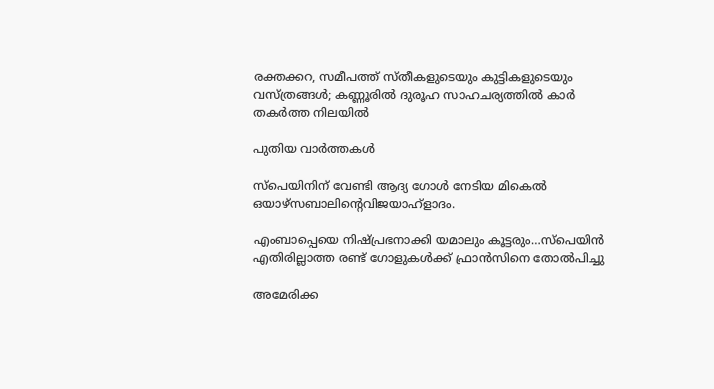രക്തക്കറ, സമീപത്ത് സ്തീകളുടെയും കുട്ടികളുടെയും വസ്ത്രങ്ങൾ; കണ്ണൂരിൽ ദുരൂഹ സാഹചര്യത്തിൽ കാർ തകർത്ത നിലയിൽ

പുതിയ വാര്‍ത്തകള്‍

സ്പെയിനിന് വേണ്ടി ആദ്യ ഗോള്‍ നേടിയ മികെല്‍ ഒയാഴ്സബാലിന്‍റെവിജയാഹ്ളാദം.

എംബാപ്പെയെ നിഷ്പ്രഭനാക്കി യമാലും കൂട്ടരും…സ്പെയിന്‍ എതിരില്ലാത്ത രണ്ട് ഗോളുകള്‍ക്ക് ഫ്രാന്‍സിനെ തോല്‍പിച്ചു

അമേരിക്ക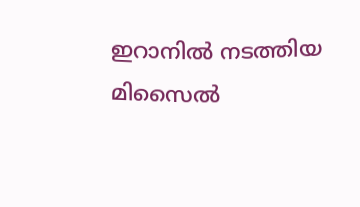ഇറാനില്‍ നടത്തിയ മിസൈല്‍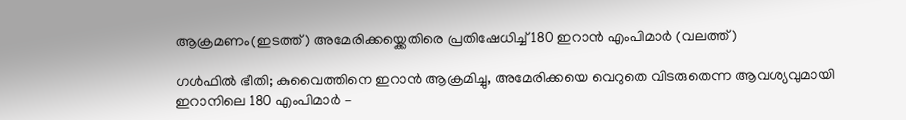ആക്രമണം(ഇടത്ത്) അമേരിക്കയ്ക്കെതിരെ പ്രതിഷേധിച്ച് 180 ഇറാന്‍ എംപിമാര്‍ (വലത്ത്)

ഗൾഫില്‍ ഭീതി; കുവൈത്തിനെ ഇറാന്‍ ആക്രമിച്ചു, അമേരിക്കയെ വെറുതെ വിടരുതെന്ന ആവശ്യവുമായി ഇറാനിലെ 180 എംപിമാര്‍ –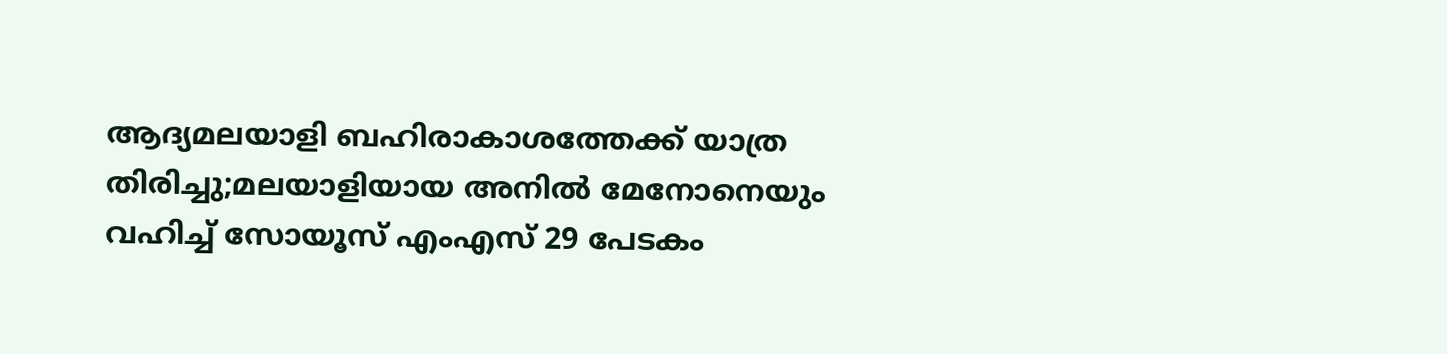ആദ്യമലയാളി ബഹിരാകാശത്തേക്ക് യാത്ര തിരിച്ചു;മലയാളിയായ അനില്‍ മേനോനെയും വഹിച്ച് സോയൂസ് എംഎസ് 29 പേടകം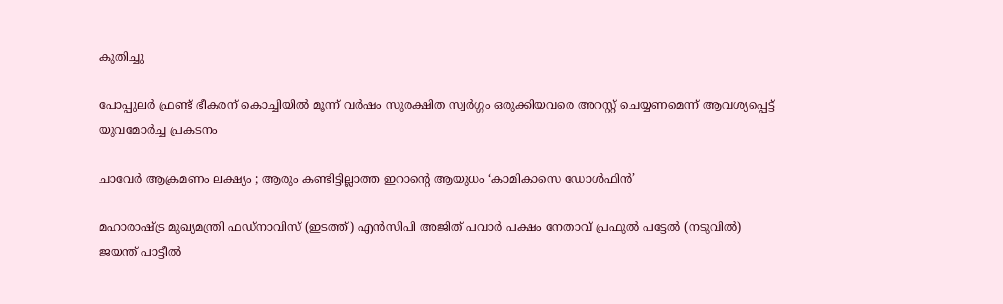കുതിച്ചു

പോപ്പുലര്‍ ഫ്രണ്ട് ഭീകരന് കൊച്ചിയില്‍ മൂന്ന് വര്‍ഷം സുരക്ഷിത സ്വര്‍ഗ്ഗം ഒരുക്കിയവരെ അറസ്റ്റ് ചെയ്യണമെന്ന് ആവശ്യപ്പെട്ട് യുവമോര്‍ച്ച പ്രകടനം

ചാവേർ ആക്രമണം ലക്ഷ്യം ; ആരും കണ്ടിട്ടില്ലാത്ത ഇറാന്റെ ആയുധം ‘കാമികാസെ ഡോൾഫിൻ’

മഹാരാഷ്ട്ര മുഖ്യമന്ത്രി ഫഡ്നാവിസ് (ഇടത്ത്) എന്‍സിപി അജിത് പവാര്‍ പക്ഷം നേതാവ് പ്രഫുല്‍ പട്ടേല്‍ (നടുവില്‍) ജയന്ത് പാട്ടീല്‍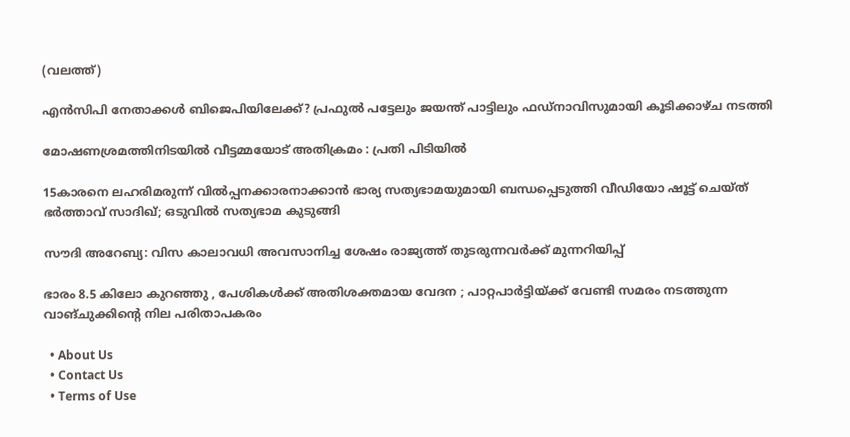(വലത്ത്)

എന്‍സിപി നേതാക്കള്‍ ബിജെപിയിലേക്ക്? പ്രഫുല്‍ പട്ടേലും ജയന്ത് പാട്ടിലും ഫഡ്നാവിസുമായി കൂടിക്കാഴ്ച നടത്തി

മോഷണശ്രമത്തിനിടയിൽ വീട്ടമ്മയോട് അതിക്രമം : പ്രതി പിടിയിൽ

15കാരനെ ലഹരിമരുന്ന് വില്‍പ്പനക്കാരനാക്കാന്‍ ഭാര്യ സത്യഭാമയുമായി ബന്ധപ്പെടുത്തി വീഡിയോ ഷൂട്ട് ചെയ്ത് ഭര്‍ത്താവ് സാദിഖ്; ഒടുവില്‍ സത്യഭാമ കുടുങ്ങി

സൗദി അറേബ്യ: വിസ കാലാവധി അവസാനിച്ച ശേഷം രാജ്യത്ത് തുടരുന്നവർക്ക് മുന്നറിയിപ്പ്

ഭാരം 8.5 കിലോ കുറഞ്ഞു , പേശികൾക്ക് അതിശക്തമായ വേദന ; പാറ്റപാർട്ടിയ്‌ക്ക് വേണ്ടി സമരം നടത്തുന്ന വാങ്ചുക്കിന്റെ നില പരിതാപകരം

  • About Us
  • Contact Us
  • Terms of Use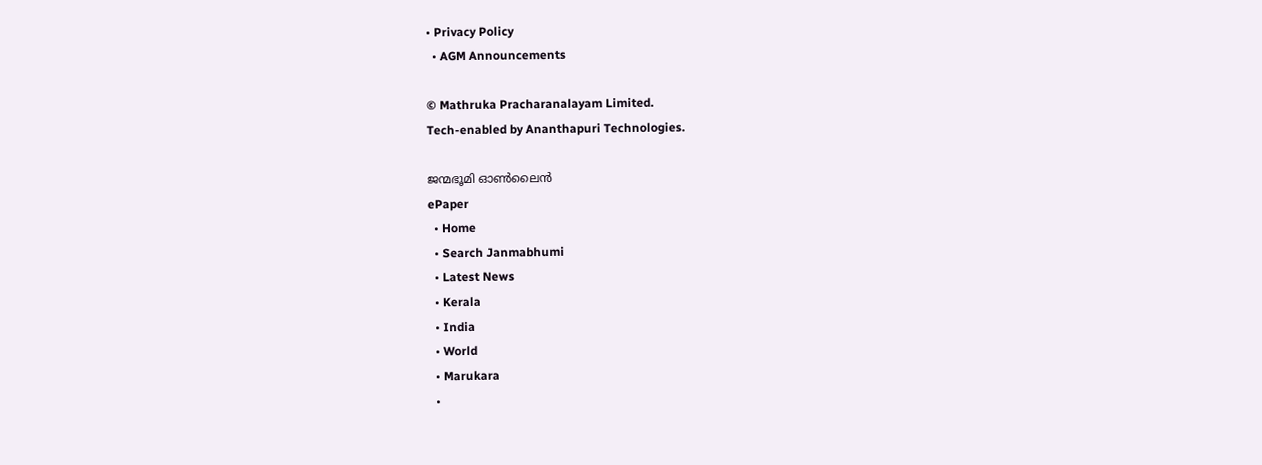• Privacy Policy
  • AGM Announcements

© Mathruka Pracharanalayam Limited.
Tech-enabled by Ananthapuri Technologies.

ജന്മഭൂമി ഓണ്‍ലൈന്‍
ePaper
  • Home
  • Search Janmabhumi
  • Latest News
  • Kerala
  • India
  • World
  • Marukara
  •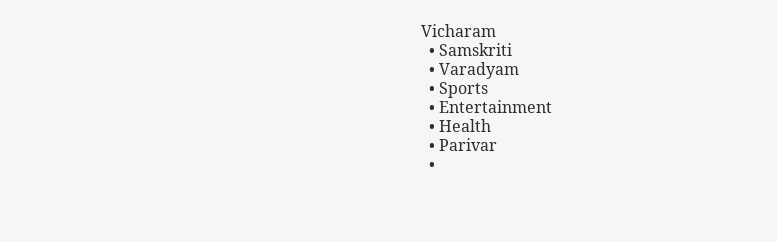Vicharam
  • Samskriti
  • Varadyam
  • Sports
  • Entertainment
  • Health
  • Parivar
  •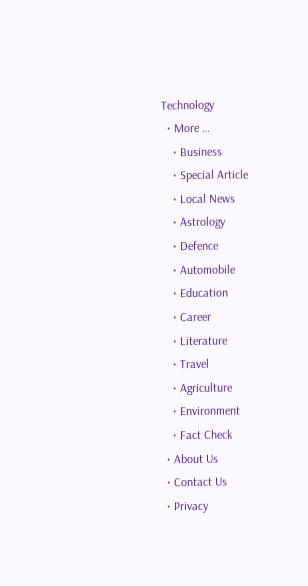Technology
  • More …
    • Business
    • Special Article
    • Local News
    • Astrology
    • Defence
    • Automobile
    • Education
    • Career
    • Literature
    • Travel
    • Agriculture
    • Environment
    • Fact Check
  • About Us
  • Contact Us
  • Privacy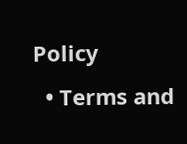Policy
  • Terms and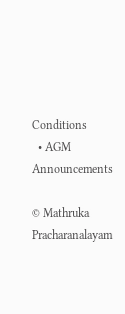Conditions
  • AGM Announcements

© Mathruka Pracharanalayam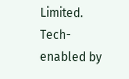Limited.
Tech-enabled by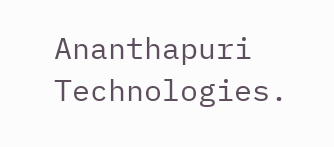Ananthapuri Technologies.